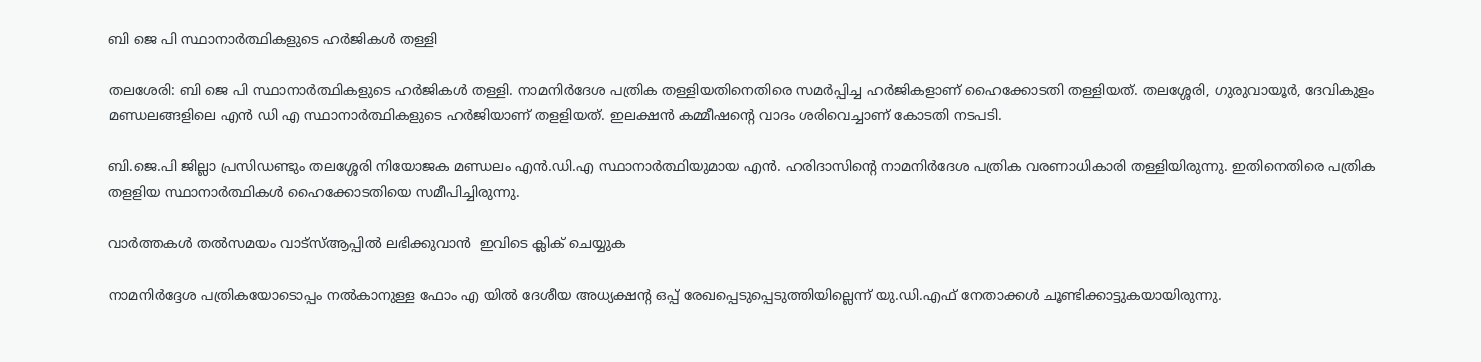ബി ജെ പി സ്ഥാനാർത്ഥികളുടെ ഹർജികൾ തള്ളി

തലശേരി: ബി ജെ പി സ്ഥാനാർത്ഥികളുടെ ഹർജികൾ തള്ളി. നാമനിർദേശ പത്രിക തള്ളിയതിനെതിരെ സമർപ്പിച്ച ഹർജികളാണ് ഹൈക്കോടതി തള്ളിയത്. തലശ്ശേരി, ഗുരുവായൂർ, ദേവികുളം മണ്ഡലങ്ങളിലെ എൻ ഡി എ സ്ഥാനാർത്ഥികളുടെ ഹർജിയാണ് തളളിയത്. ഇലക്ഷൻ കമ്മീഷൻ്റെ വാദം ശരിവെച്ചാണ് കോടതി നടപടി.

ബി.ജെ.പി ജില്ലാ പ്രസിഡണ്ടും തലശ്ശേരി നിയോജക മണ്ഡലം എൻ.ഡി.എ സ്ഥാനാർത്ഥിയുമായ എൻ. ഹരിദാസിന്റെ നാമനിർദേശ പത്രിക വരണാധികാരി തള്ളിയിരുന്നു. ഇതിനെതിരെ പത്രിക തളളിയ സ്ഥാനാർത്ഥികൾ ഹൈക്കോടതിയെ സമീപിച്ചിരുന്നു.

വാര്‍ത്തകള്‍ തല്‍സമയം വാട്‌സ്ആപ്പില്‍ ലഭിക്കുവാന്‍  ഇവിടെ ക്ലിക് ചെയ്യുക

നാമനിർദ്ദേശ പത്രികയോടൊപ്പം നൽകാനുള്ള ഫോം എ യിൽ ദേശീയ അധ്യക്ഷന്റ ഒപ്പ് രേഖപ്പെടുപ്പെടുത്തിയില്ലെന്ന് യു.ഡി.എഫ് നേതാക്കൾ ചൂണ്ടിക്കാട്ടുകയായിരുന്നു.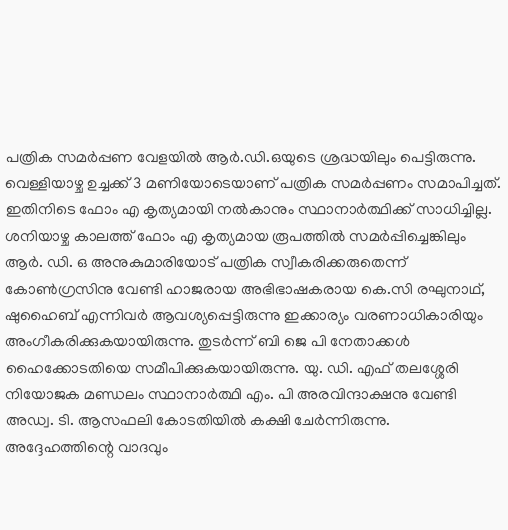പത്രിക സമർപ്പണ വേളയിൽ ആർ.ഡി.ഒയുടെ ശ്രദ്ധയിലും പെട്ടിരുന്നു. വെള്ളിയാഴ്ച ഉച്ചക്ക് 3 മണിയോടെയാണ് പത്രിക സമർപ്പണം സമാപിച്ചത്. ഇതിനിടെ ഫോം എ കൃത്യമായി നൽകാനും സ്ഥാനാർത്ഥിക്ക് സാധിച്ചില്ല. ശനിയാഴ്ച കാലത്ത് ഫോം എ കൃത്യമായ രൂപത്തിൽ സമർപ്പിച്ചെങ്കിലും ആർ. ഡി. ഒ അനുകുമാരിയോട് പത്രിക സ്വീകരിക്കരുതെന്ന് കോൺഗ്രസിനു വേണ്ടി ഹാജരായ അഭിഭാഷകരായ കെ.സി രഘുനാഥ്, ഷുഹൈബ് എന്നിവർ ആവശ്യപ്പെട്ടിരുന്നു ഇക്കാര്യം വരണാധികാരിയും അംഗീകരിക്കുകയായിരുന്നു. തുടർന്ന് ബി ജെ പി നേതാക്കൾ ഹൈക്കോടതിയെ സമീപിക്കുകയായിരുന്നു. യു. ഡി. എഫ് തലശ്ശേരി നിയോജക മണ്ഡലം സ്ഥാനാർത്ഥി എം. പി അരവിന്ദാക്ഷനു വേണ്ടി അഡ്വ. ടി. ആസഫലി കോടതിയിൽ കക്ഷി ചേർന്നിരുന്നു. അദ്ദേഹത്തിന്റെ വാദവും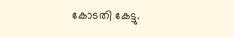കോടതി കേട്ടു.